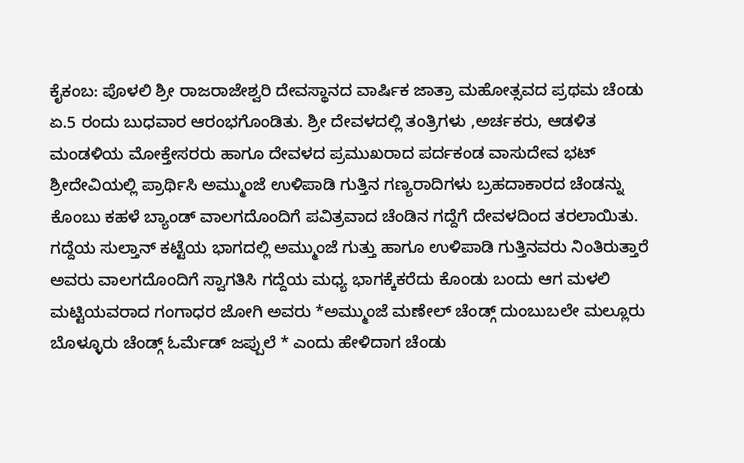ಕೈಕಂಬ: ಪೊಳಲಿ ಶ್ರೀ ರಾಜರಾಜೇಶ್ವರಿ ದೇವಸ್ಥಾನದ ವಾರ್ಷಿಕ ಜಾತ್ರಾ ಮಹೋತ್ಸವದ ಪ್ರಥಮ ಚೆಂಡು ಏ.5 ರಂದು ಬುಧವಾರ ಆರಂಭಗೊಂಡಿತು. ಶ್ರೀ ದೇವಳದಲ್ಲಿ ತಂತ್ರಿಗಳು ,ಅರ್ಚಕರು, ಆಡಳಿತ ಮಂಡಳಿಯ ಮೋಕ್ತೇಸರರು ಹಾಗೂ ದೇವಳದ ಪ್ರಮುಖರಾದ ಪರ್ದಕಂಡ ವಾಸುದೇವ ಭಟ್ ಶ್ರೀದೇವಿಯಲ್ಲಿ ಪ್ರಾರ್ಥಿಸಿ ಅಮ್ಮುಂಜೆ ಉಳಿಪಾಡಿ ಗುತ್ತಿನ ಗಣ್ಯರಾದಿಗಳು ಬ್ರಹದಾಕಾರದ ಚೆಂಡನ್ನು ಕೊಂಬು ಕಹಳೆ ಬ್ಯಾಂಡ್ ವಾಲಗದೊಂದಿಗೆ ಪವಿತ್ರವಾದ ಚೆಂಡಿನ ಗದ್ದೆಗೆ ದೇವಳದಿಂದ ತರಲಾಯಿತು.
ಗದ್ದೆಯ ಸುಲ್ತಾನ್ ಕಟ್ಟೆಯ ಭಾಗದಲ್ಲಿ ಅಮ್ಮುಂಜೆ ಗುತ್ತು ಹಾಗೂ ಉಳಿಪಾಡಿ ಗುತ್ತಿನವರು ನಿಂತಿರುತ್ತಾರೆ ಅವರು ವಾಲಗದೊಂದಿಗೆ ಸ್ವಾಗತಿಸಿ ಗದ್ದೆಯ ಮಧ್ಯ ಭಾಗಕ್ಕೆಕರೆದು ಕೊಂಡು ಬಂದು ಆಗ ಮಳಲಿ ಮಟ್ಟಿಯವರಾದ ಗಂಗಾಧರ ಜೋಗಿ ಅವರು *ಅಮ್ಮುಂಜೆ ಮಣೇಲ್ ಚೆಂಡ್ಗ್ ದುಂಬುಬಲೇ ಮಲ್ಲೂರು ಬೊಳ್ಳೂರು ಚೆಂಡ್ಗ್ ಓರ್ಮೆಡ್ ಜಪ್ಪುಲೆ * ಎಂದು ಹೇಳಿದಾಗ ಚೆಂಡು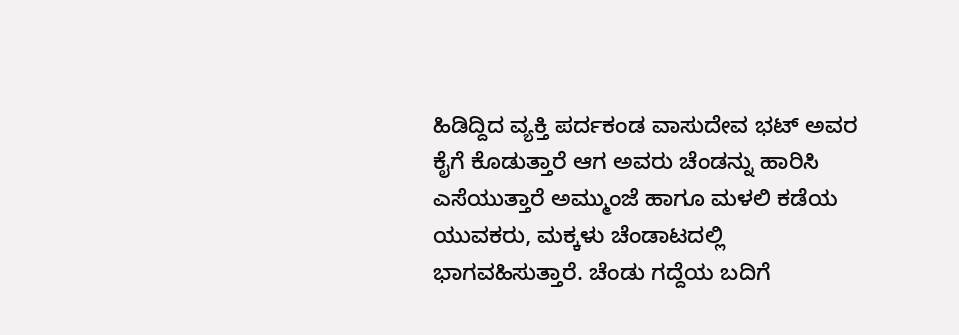ಹಿಡಿದ್ದಿದ ವ್ಯಕ್ತಿ ಪರ್ದಕಂಡ ವಾಸುದೇವ ಭಟ್ ಅವರ ಕೈಗೆ ಕೊಡುತ್ತಾರೆ ಆಗ ಅವರು ಚೆಂಡನ್ನು ಹಾರಿಸಿ ಎಸೆಯುತ್ತಾರೆ ಅಮ್ಮುಂಜೆ ಹಾಗೂ ಮಳಲಿ ಕಡೆಯ ಯುವಕರು, ಮಕ್ಕಳು ಚೆಂಡಾಟದಲ್ಲಿ ಭಾಗವಹಿಸುತ್ತಾರೆ. ಚೆಂಡು ಗದ್ದೆಯ ಬದಿಗೆ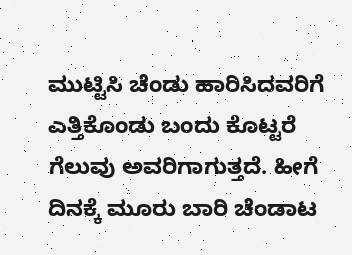ಮುಟ್ಟಿಸಿ ಚೆಂಡು ಹಾರಿಸಿದವರಿಗೆ ಎತ್ತಿಕೊಂಡು ಬಂದು ಕೊಟ್ಟರೆ ಗೆಲುವು ಅವರಿಗಾಗುತ್ತದೆ. ಹೀಗೆ ದಿನಕ್ಕೆ ಮೂರು ಬಾರಿ ಚೆಂಡಾಟ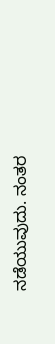ನಡೆಯುವುದು. ನಂತರ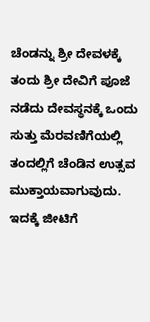ಚೆಂಡನ್ನು ಶ್ರೀ ದೇವಳಕ್ಕೆ ತಂದು ಶ್ರೀ ದೇವಿಗೆ ಪೂಜೆ ನಡೆದು ದೇವಸ್ಥನಕ್ಕೆ ಒಂದು ಸುತ್ತು ಮೆರವಣಿಗೆಯಲ್ಲಿ ತಂದಲ್ಲಿಗೆ ಚೆಂಡಿನ ಉತ್ಸವ ಮುಕ್ತಾಯವಾಗುವುದು. ಇದಕ್ಕೆ ಜೀಟಿಗೆ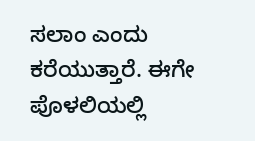ಸಲಾಂ ಎಂದು ಕರೆಯುತ್ತಾರೆ. ಈಗೇ ಪೊಳಲಿಯಲ್ಲಿ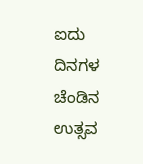ಐದು ದಿನಗಳ ಚೆಂಡಿನ ಉತ್ಸವ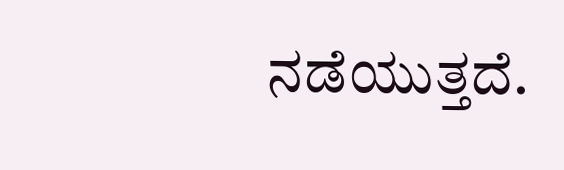ನಡೆಯುತ್ತದೆ.